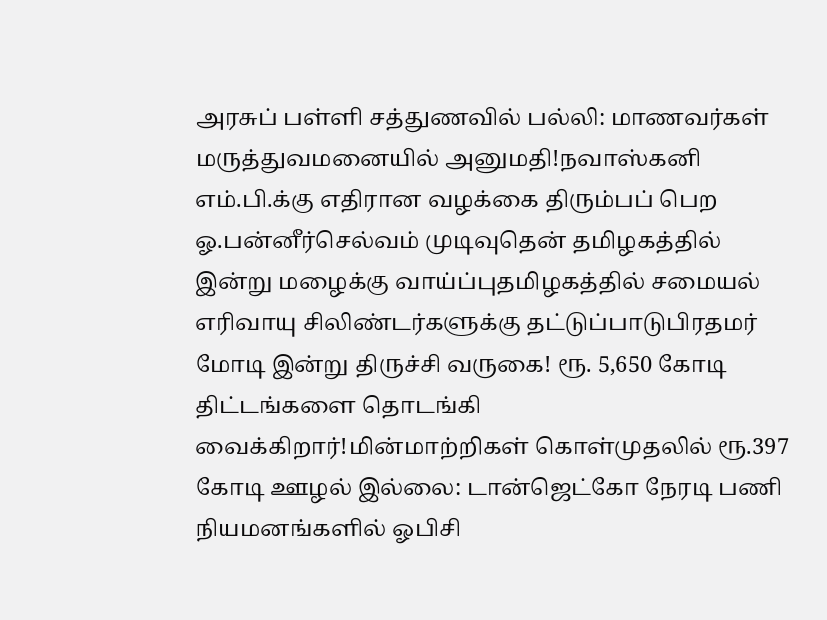அரசுப் பள்ளி சத்துணவில் பல்லி: மாணவர்கள் மருத்துவமனையில் அனுமதி!நவாஸ்கனி எம்.பி.க்கு எதிரான வழக்கை திரும்பப் பெற ஓ.பன்னீர்செல்வம் முடிவுதென் தமிழகத்தில் இன்று மழைக்கு வாய்ப்புதமிழகத்தில் சமையல் எரிவாயு சிலிண்டர்களுக்கு தட்டுப்பாடுபிரதமர் மோடி இன்று திருச்சி வருகை! ரூ. 5,650 கோடி திட்டங்களை தொடங்கி வைக்கிறார்!மின்மாற்றிகள் கொள்முதலில் ரூ.397 கோடி ஊழல் இல்லை: டான்ஜெட்கோ நேரடி பணி நியமனங்களில் ஓபிசி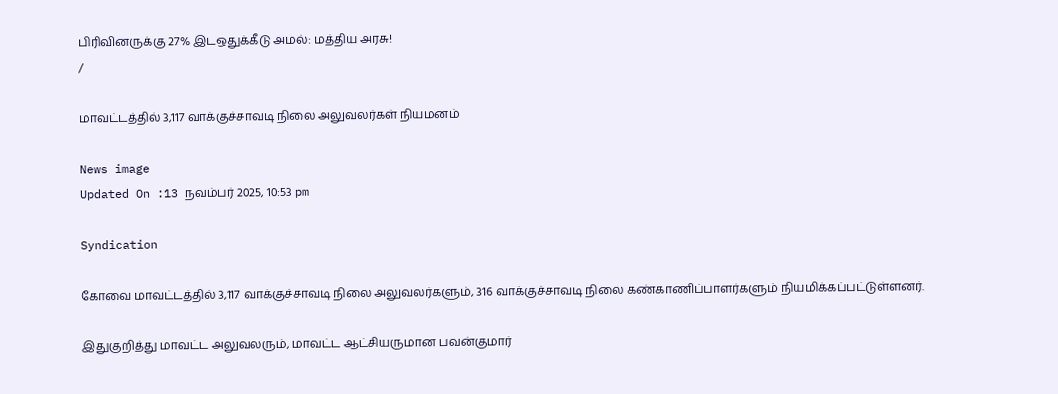பிரிவினருக்கு 27% இடஒதுக்கீடு அமல்: மத்திய அரசு!
/

மாவட்டத்தில் 3,117 வாக்குச்சாவடி நிலை அலுவலர்கள் நியமனம்

News image
Updated On :13 நவம்பர் 2025, 10:53 pm

Syndication

கோவை மாவட்டத்தில் 3,117 வாக்குச்சாவடி நிலை அலுவலர்களும், 316 வாக்குச்சாவடி நிலை கண்காணிப்பாளர்களும் நியமிக்கப்பட்டுள்ளனர்.

இதுகுறித்து மாவட்ட அலுவலரும், மாவட்ட ஆட்சியருமான பவன்குமார்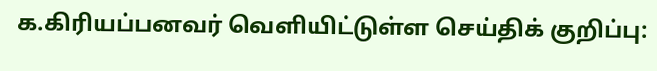க.கிரியப்பனவர் வெளியிட்டுள்ள செய்திக் குறிப்பு: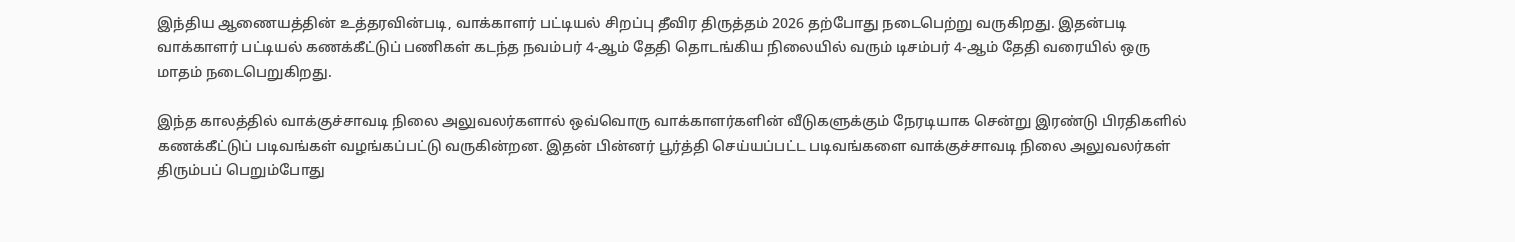இந்திய ஆணையத்தின் உத்தரவின்படி, வாக்காளர் பட்டியல் சிறப்பு தீவிர திருத்தம் 2026 தற்போது நடைபெற்று வருகிறது. இதன்படி வாக்காளர் பட்டியல் கணக்கீட்டுப் பணிகள் கடந்த நவம்பர் 4-ஆம் தேதி தொடங்கிய நிலையில் வரும் டிசம்பர் 4-ஆம் தேதி வரையில் ஒரு மாதம் நடைபெறுகிறது.

இந்த காலத்தில் வாக்குச்சாவடி நிலை அலுவலர்களால் ஒவ்வொரு வாக்காளர்களின் வீடுகளுக்கும் நேரடியாக சென்று இரண்டு பிரதிகளில் கணக்கீட்டுப் படிவங்கள் வழங்கப்பட்டு வருகின்றன. இதன் பின்னர் பூர்த்தி செய்யப்பட்ட படிவங்களை வாக்குச்சாவடி நிலை அலுவலர்கள் திரும்பப் பெறும்போது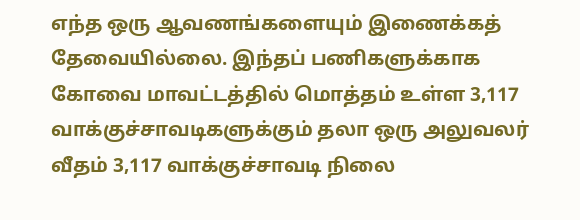எந்த ஒரு ஆவணங்களையும் இணைக்கத் தேவையில்லை. இந்தப் பணிகளுக்காக கோவை மாவட்டத்தில் மொத்தம் உள்ள 3,117 வாக்குச்சாவடிகளுக்கும் தலா ஒரு அலுவலர் வீதம் 3,117 வாக்குச்சாவடி நிலை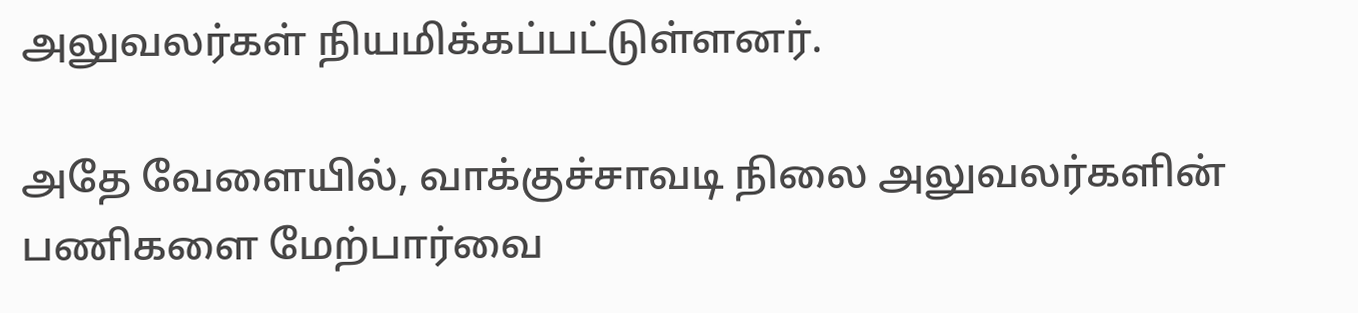அலுவலர்கள் நியமிக்கப்பட்டுள்ளனர்.

அதே வேளையில், வாக்குச்சாவடி நிலை அலுவலர்களின் பணிகளை மேற்பார்வை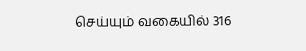செய்யும் வகையில் 316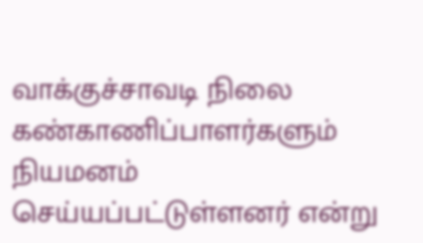வாக்குச்சாவடி நிலை கண்காணிப்பாளர்களும் நியமனம் செய்யப்பட்டுள்ளனர் என்று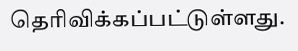தெரிவிக்கப்பட்டுள்ளது.